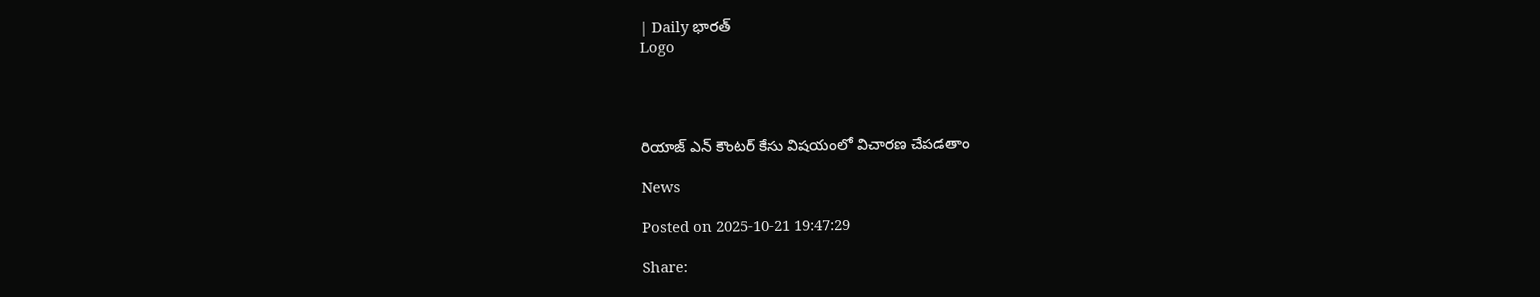| Daily భారత్
Logo




రియాజ్ ఎన్ కౌంటర్ కేసు విషయంలో విచారణ చేపడతాం

News

Posted on 2025-10-21 19:47:29

Share: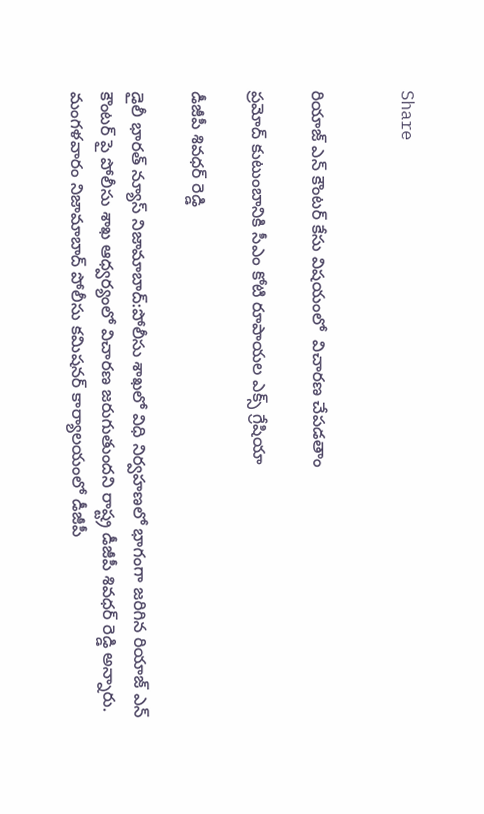Share


రియాజ్ ఎన్ కౌంటర్ కేసు విషయంలో  విచారణ చేపడతాం

ప్రమోద్ కుటుంబానికి సీఎం కోటి రూపాయల ఎక్స్ గ్రేషియా

డీజీపీ శివధర్ రెడ్డి

డైలీ భారత్ న్యూస్ నిజామాబాద్:పోలీసు శాఖలో విధి నిర్వహణలో భాగంగా జరిగిన రియాజ్ ఎన్ కౌంటర్ పై పోలీసు శాఖ ఆధ్వర్యంలో విచారణ జరుగుతుందని రాష్ట్ర డీజీపీ శివధర్ రెడ్డి అన్నారు. మంగళవారం నిజామాబాద్ పోలీసు కమిషనర్ కార్యాలయంలో డీజీపీ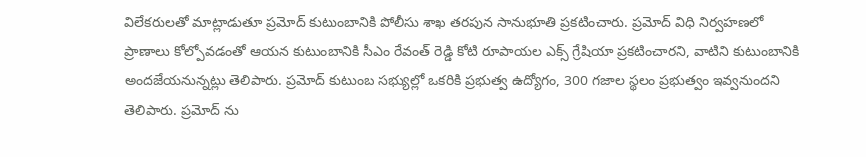విలేకరులతో మాట్లాడుతూ ప్రమోద్ కుటుంబానికి పోలీసు శాఖ తరపున సానుభూతి ప్రకటించారు. ప్రమోద్ విధి నిర్వహణలో ప్రాణాలు కోల్పోవడంతో ఆయన కుటుంబానికి సీఎం రేవంత్ రెడ్డి కోటి రూపాయల ఎక్స్ గ్రేషియా ప్రకటించారని, వాటిని కుటుంబానికి అందజేయనున్నట్లు తెలిపారు. ప్రమోద్ కుటుంబ సభ్యుల్లో ఒకరికి ప్రభుత్వ ఉద్యోగం, 300 గజాల స్థలం ప్రభుత్వం ఇవ్వనుందని తెలిపారు. ప్రమోద్ ను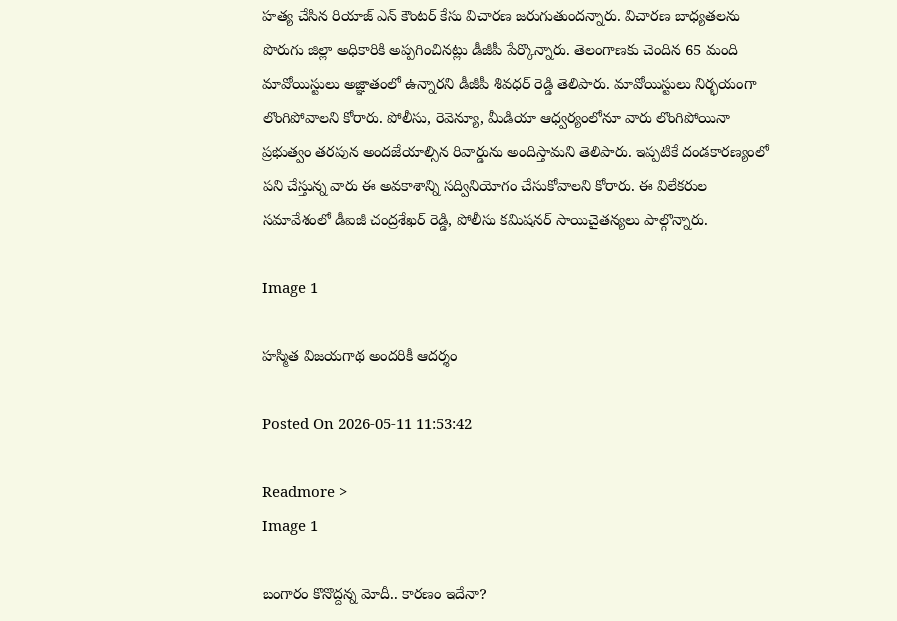హత్య చేసిన రియాజ్ ఎన్ కౌంటర్ కేసు విచారణ జరుగుతుందన్నారు. విచారణ బాధ్యతలను పొరుగు జిల్లా అధికారికి అప్పగించినట్లు డీజీపీ పేర్కొన్నారు. తెలంగాణకు చెందిన 65 మంది మావోయిస్టులు అజ్ఞాతంలో ఉన్నారని డీజీపీ శివధర్ రెడ్డి తెలిపారు. మావోయిస్టులు నిర్భయంగా లొంగిపోవాలని కోరారు. పోలీసు, రెవెన్యూ, మీడియా ఆధ్వర్యంలోనూ వారు లొంగిపోయినా ప్రభుత్వం తరపున అందజేయాల్సిన రివార్డును అందిస్తామని తెలిపారు. ఇప్పటికే దండకారణ్యంలో పని చేస్తున్న వారు ఈ అవకాశాన్ని సద్వినియోగం చేసుకోవాలని కోరారు. ఈ విలేకరుల సమావేశంలో డీఐజీ చంద్రశేఖర్ రెడ్డి, పోలీసు కమిషనర్ సాయిచైతన్యలు పాల్గొన్నారు.

Image 1

హస్మిత విజయగాథ అందరికీ ఆదర్శం

Posted On 2026-05-11 11:53:42

Readmore >
Image 1

బంగారం కొనొద్దన్న మోదీ.. కారణం ఇదేనా?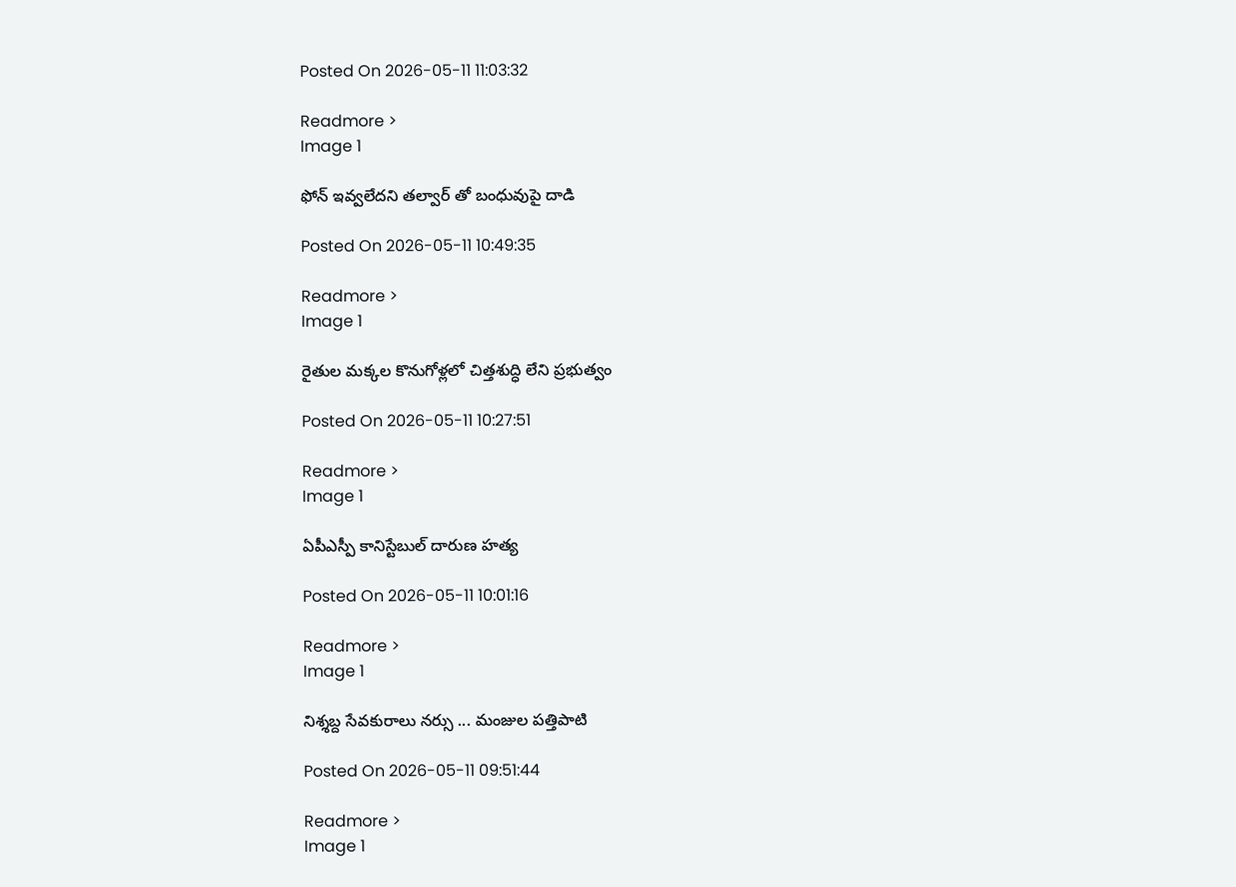Posted On 2026-05-11 11:03:32

Readmore >
Image 1

ఫోన్ ఇవ్వలేదని తల్వార్ తో బంధువుపై దాడి

Posted On 2026-05-11 10:49:35

Readmore >
Image 1

రైతుల మక్కల కొనుగోళ్లలో చిత్తశుద్ధి లేని ప్రభుత్వం

Posted On 2026-05-11 10:27:51

Readmore >
Image 1

ఏపీఎస్పీ కానిస్టేబుల్ దారుణ హత్య

Posted On 2026-05-11 10:01:16

Readmore >
Image 1

నిశ్శబ్ద సేవకురాలు నర్సు ... మంజుల పత్తిపాటి

Posted On 2026-05-11 09:51:44

Readmore >
Image 1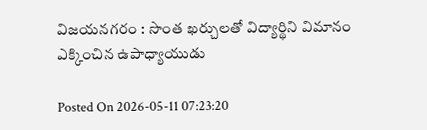విజయనగరం : సొంత ఖర్చులతో విద్యార్థిని విమానం ఎక్కించిన ఉపాధ్యాయుడు

Posted On 2026-05-11 07:23:20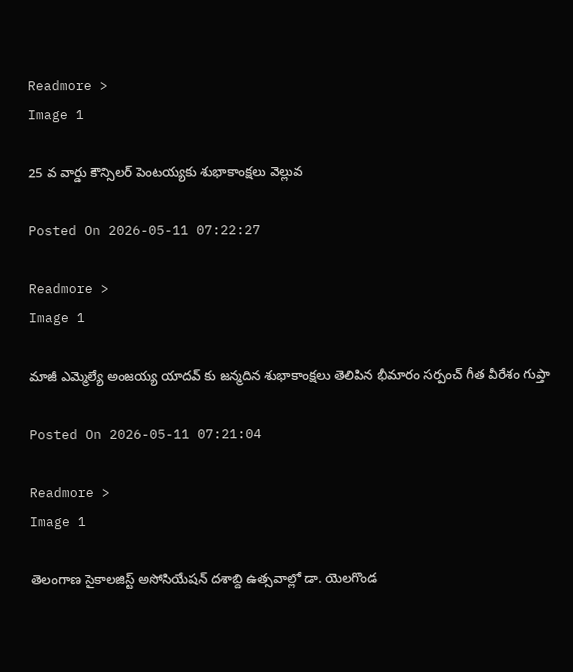Readmore >
Image 1

25 వ వార్డు కౌన్సిలర్ పెంటయ్యకు శుభాకాంక్షలు వెల్లువ

Posted On 2026-05-11 07:22:27

Readmore >
Image 1

మాజీ ఎమ్మెల్యే అంజయ్య యాదవ్ కు జన్మదిన శుభాకాంక్షలు తెలిపిన భీమారం సర్పంచ్ గీత వీరేశం గుప్తా

Posted On 2026-05-11 07:21:04

Readmore >
Image 1

తెలంగాణ సైకాలజిస్ట్ అసోసియేషన్ దశాబ్ది ఉత్సవాల్లో డా. యెలగొండ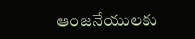ఆంజనేయులకు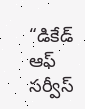“డికేడ్ ఆఫ్ సర్వీస్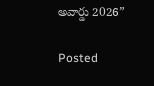అవార్డు 2026”

Posted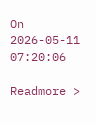On 2026-05-11 07:20:06

Readmore >